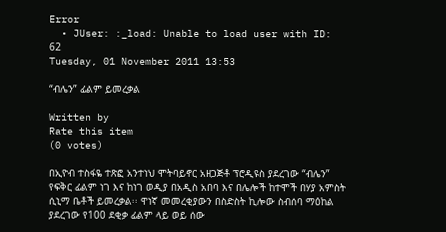Error
  • JUser: :_load: Unable to load user with ID: 62
Tuesday, 01 November 2011 13:53

“ብሌን” ፊልም ይመረቃል

Written by
Rate this item
(0 votes)

በኢዮብ ተስፋዬ ተጽፎ አንተነህ ሞትባይኖር አዘጋጅቶ ፕሮዲዩስ ያደረገው “ብሌን” የፍቅር ፊልም ነገ እና ከነገ ወዲያ በአዲስ አበባ እና በሌሎች ከተሞች በሃያ አምስት ሲኒማ ቤቶች ይመረቃል፡፡ ዋነኛ መመረቂያውን በስድስት ኪሎው ስብሰባ ማዕከል ያደረገው የ100 ደቂቃ ፊልም ላይ ወይ ሰው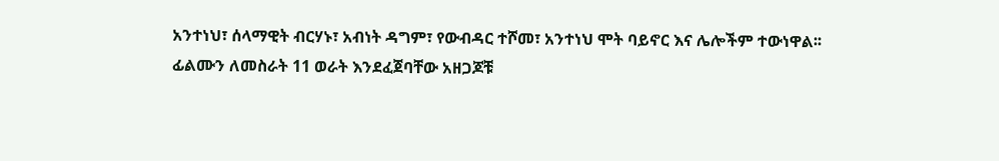አንተነህ፣ ሰላማዊት ብርሃኑ፣ አብነት ዳግም፣ የውብዳር ተሾመ፣ አንተነህ ሞት ባይኖር እና ሌሎችም ተውነዋል፡፡
ፊልሙን ለመስራት 11 ወራት እንደፈጀባቸው አዘጋጆቹ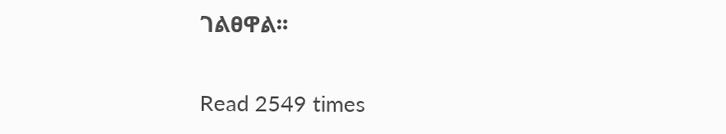ገልፀዋል፡፡

Read 2549 times